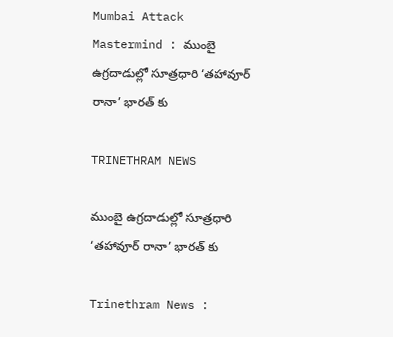Mumbai Attack Mastermind : ముంబై ఉగ్రదాడుల్లో సూత్రధారి ‘తహావూర్ రానా’ భారత్ కు

TRINETHRAM NEWS

ముంబై ఉగ్రదాడుల్లో సూత్రధారి ‘తహావూర్ రానా’ భారత్ కు

Trinethram News :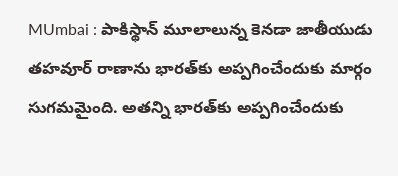MUmbai : పాకిస్థాన్‌ మూలాలున్న కెనడా జాతీయుడు తహవూర్ రాణాను భారత్‌కు అప్పగించేందుకు మార్గం సుగమమైంది. అతన్ని భారత్‌కు అప్పగించేందుకు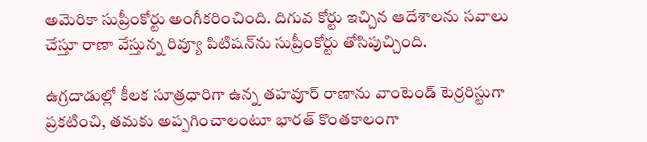అమెరికా సుప్రీంకోర్టు అంగీకరించింది. దిగువ కోర్టు ఇచ్చిన ఆదేశాలను సవాలు చేస్తూ రాణా వేస్తున్న రివ్యూ పిటిషన్‌ను సుప్రీంకోర్టు తోసిపుచ్చింది.

ఉగ్రదాడుల్లో కీలక సూత్రధారిగా ఉన్న తహవూర్ రాణాను వాంటెండ్ టెర్రరిస్టుగా ప్రకటించి, తమకు అప్పగించాలంటూ భారత్ కొంతకాలంగా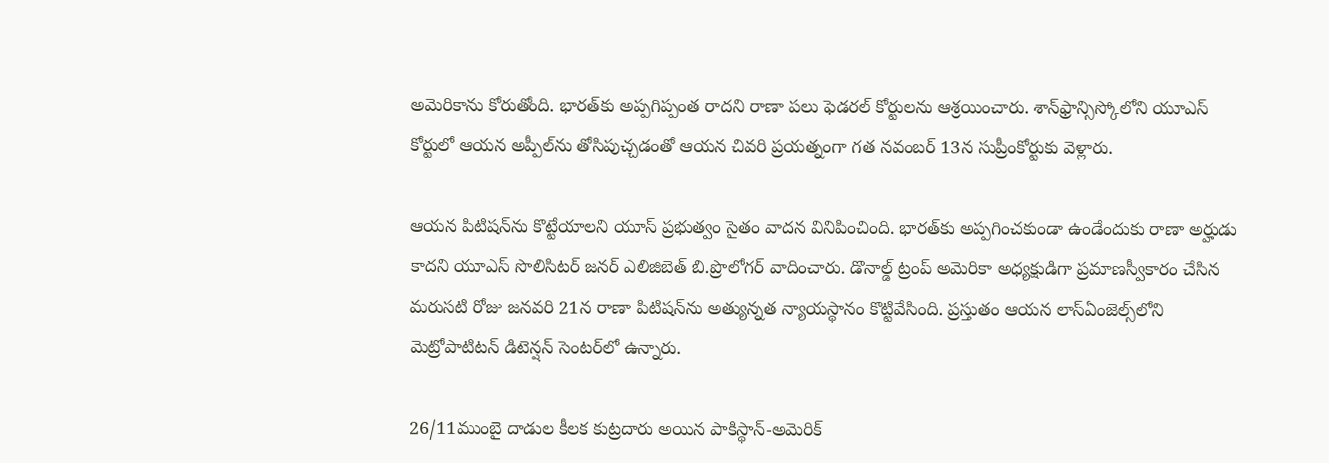అమెరికాను కోరుతోంది. భారత్‌కు అప్పగిప్పంత రాదని రాణా పలు ఫెడరల్ కోర్టులను ఆశ్రయించారు. శాన్‌ఫ్రాన్సిస్కోలోని యూఎస్ కోర్టులో ఆయన అప్పీల్‌ను తోసిపుచ్చడంతో ఆయన చివరి ప్రయత్నంగా గత నవంబర్ 13న సుప్రీంకోర్టుకు వెళ్లారు.

ఆయన పిటిషన్‌ను కొట్టేయాలని యూస్ ప్రభుత్వం సైతం వాదన వినిపించింది. భారత్‌కు అప్పగించకుండా ఉండేందుకు రాణా అర్హుడు కాదని యూఎస్ సొలిసిటర్ జనర్ ఎలిజిబెత్ బి.ప్రొలోగర్ వాదించారు. డొనాల్డ్ ట్రంప్ అమెరికా అధ్యక్షుడిగా ప్రమాణస్వీకారం చేసిన మరుసటి రోజు జనవరి 21న రాణా పిటిషన్‌ను అత్యున్నత న్యాయస్థానం కొట్టివేసింది. ప్రస్తుతం ఆయన లాస్ఏంజెల్స్‌లోని మెట్రోపాటిటన్ డిటెన్షన్ సెంటర్‌లో ఉన్నారు.

26/11ముంబై దాడుల కీలక కుట్రదారు అయిన పాకిస్థాన్-అమెరిక్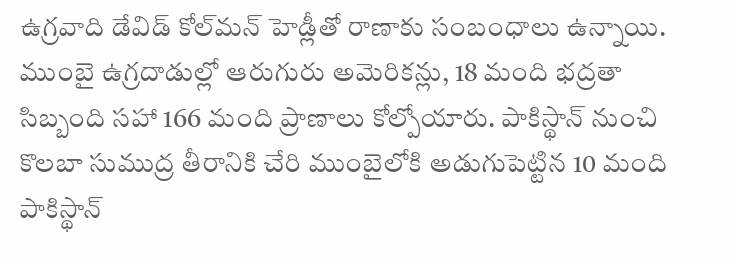ఉగ్రవాది డేవిడ్ కోల్‌మన్ హెడ్లీతో రాణాకు సంబంధాలు ఉన్నాయి. ముంబై ఉగ్రదాడుల్లో ఆరుగురు అమెరికన్లు, 18 మంది భద్రతా సిబ్బంది సహా 166 మంది ప్రాణాలు కోల్పోయారు. పాకిస్థాన్ నుంచి కొలబా సుముద్ర తీరానికి చేరి ముంబైలోకి అడుగుపెట్టిన 10 మంది పాకిస్థాన్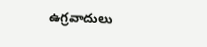ఉగ్రవాదులు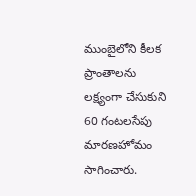ముంబైలోని కీలక ప్రాంతాలను లక్ష్యంగా చేసుకుని 60 గంటలసేపు మారణహోమం సాగించారు.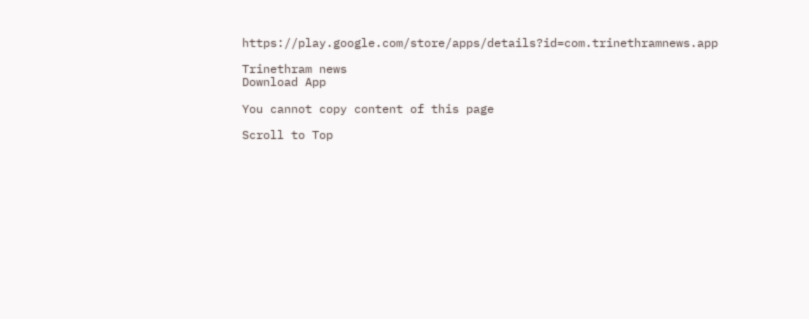https://play.google.com/store/apps/details?id=com.trinethramnews.app

Trinethram news
Download App

You cannot copy content of this page

Scroll to Top